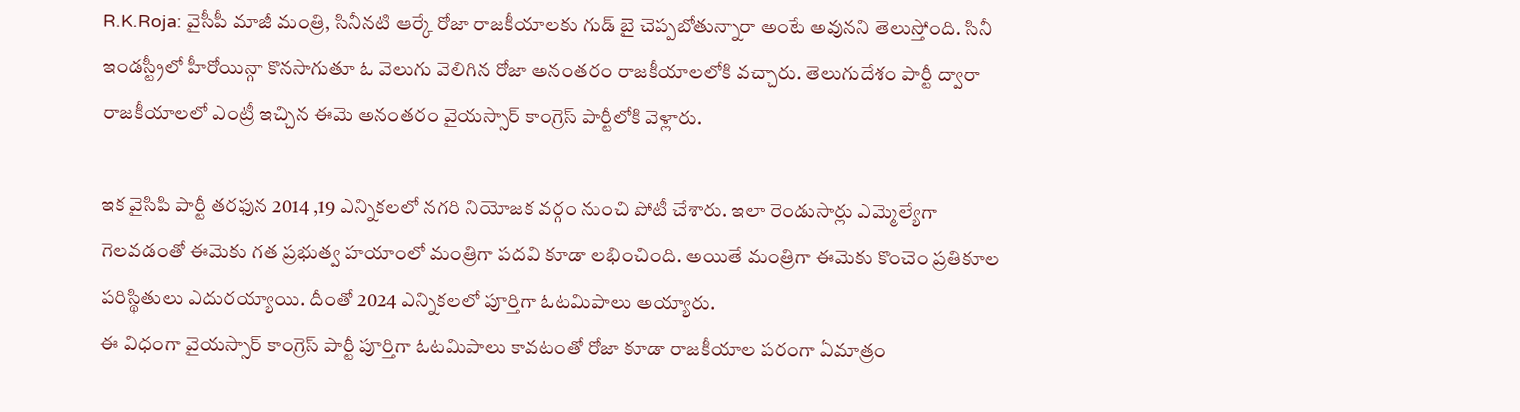R.K.Roja: వైసీపీ మాజీ మంత్రి, సినీనటి ఆర్కే రోజా రాజకీయాలకు గుడ్ బై చెప్పబోతున్నారా అంటే అవునని తెలుస్తోంది. సినీ ఇండస్ట్రీలో హీరోయిన్గా కొనసాగుతూ ఓ వెలుగు వెలిగిన రోజా అనంతరం రాజకీయాలలోకి వచ్చారు. తెలుగుదేశం పార్టీ ద్వారా రాజకీయాలలో ఎంట్రీ ఇచ్చిన ఈమె అనంతరం వైయస్సార్ కాంగ్రెస్ పార్టీలోకి వెళ్లారు.

ఇక వైసిపి పార్టీ తరఫున 2014 ,19 ఎన్నికలలో నగరి నియోజక వర్గం నుంచి పోటీ చేశారు. ఇలా రెండుసార్లు ఎమ్మెల్యేగా గెలవడంతో ఈమెకు గత ప్రభుత్వ హయాంలో మంత్రిగా పదవి కూడా లభించింది. అయితే మంత్రిగా ఈమెకు కొంచెం ప్రతికూల పరిస్థితులు ఎదురయ్యాయి. దీంతో 2024 ఎన్నికలలో పూర్తిగా ఓటమిపాలు అయ్యారు.
ఈ విధంగా వైయస్సార్ కాంగ్రెస్ పార్టీ పూర్తిగా ఓటమిపాలు కావటంతో రోజా కూడా రాజకీయాల పరంగా ఏమాత్రం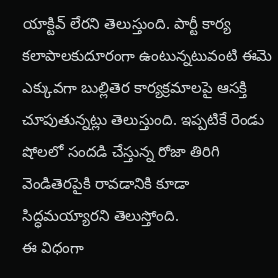యాక్టివ్ లేరని తెలుస్తుంది. పార్టీ కార్య కలాపాలకుదూరంగా ఉంటున్నటువంటి ఈమె ఎక్కువగా బుల్లితెర కార్యక్రమాలపై ఆసక్తి చూపుతున్నట్లు తెలుస్తుంది. ఇప్పటికే రెండు షోలలో సందడి చేస్తున్న రోజా తిరిగి వెండితెరపైకి రావడానికి కూడా సిద్ధమయ్యారని తెలుస్తోంది.
ఈ విధంగా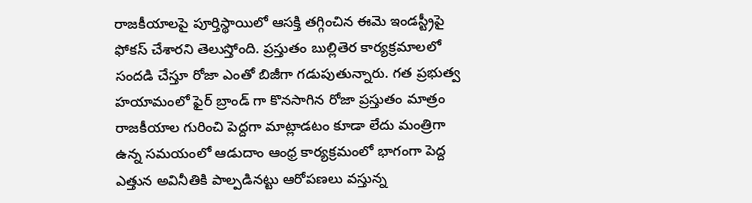రాజకీయాలపై పూర్తిస్థాయిలో ఆసక్తి తగ్గించిన ఈమె ఇండస్ట్రీపై ఫోకస్ చేశారని తెలుస్తోంది. ప్రస్తుతం బుల్లితెర కార్యక్రమాలలో సందడి చేస్తూ రోజా ఎంతో బిజీగా గడుపుతున్నారు. గత ప్రభుత్వ హయామంలో ఫైర్ బ్రాండ్ గా కొనసాగిన రోజా ప్రస్తుతం మాత్రం రాజకీయాల గురించి పెద్దగా మాట్లాడటం కూడా లేదు మంత్రిగా ఉన్న సమయంలో ఆడుదాం ఆంధ్ర కార్యక్రమంలో భాగంగా పెద్ద ఎత్తున అవినీతికి పాల్పడినట్టు ఆరోపణలు వస్తున్న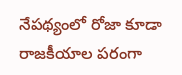నేపథ్యంలో రోజా కూడా రాజకీయాల పరంగా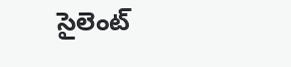సైలెంట్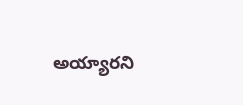అయ్యారని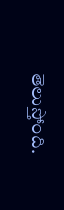తెలుస్తోంది.